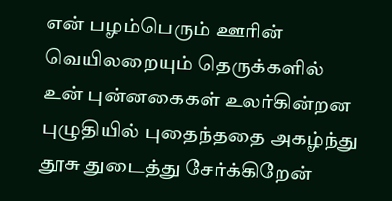என் பழம்பெரும் ஊரின்
வெயிலறையும் தெருக்களில்
உன் புன்னகைகள் உலர்கின்றன
புழுதியில் புதைந்ததை அகழ்ந்து
தூசு துடைத்து சேர்க்கிறேன்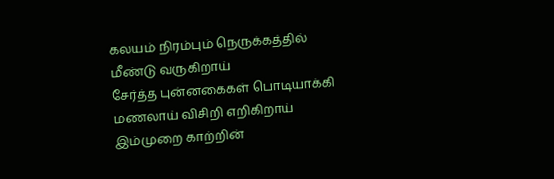கலயம் நிரம்பும் நெருக்கத்தில்
மீண்டு வருகிறாய்
சேர்த்த புன்னகைகள் பொடியாக்கி
மணலாய் விசிறி எறிகிறாய்
இம்முறை காற்றின்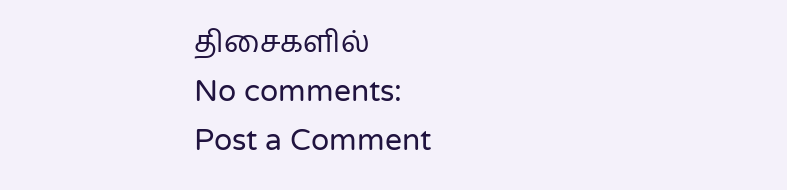திசைகளில்
No comments:
Post a Comment